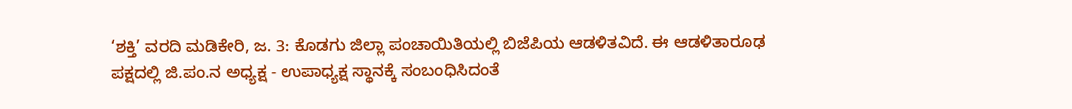‘ಶಕ್ತಿ’ ವರದಿ ಮಡಿಕೇರಿ, ಜ. 3: ಕೊಡಗು ಜಿಲ್ಲಾ ಪಂಚಾಯಿತಿಯಲ್ಲಿ ಬಿಜೆಪಿಯ ಆಡಳಿತವಿದೆ. ಈ ಆಡಳಿತಾರೂಢ ಪಕ್ಷದಲ್ಲಿ ಜಿ.ಪಂ.ನ ಅಧ್ಯಕ್ಷ - ಉಪಾಧ್ಯಕ್ಷ ಸ್ಥಾನಕ್ಕೆ ಸಂಬಂಧಿಸಿದಂತೆ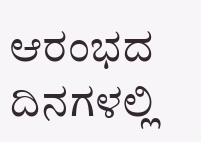ಆರಂಭದ ದಿನಗಳಲ್ಲಿ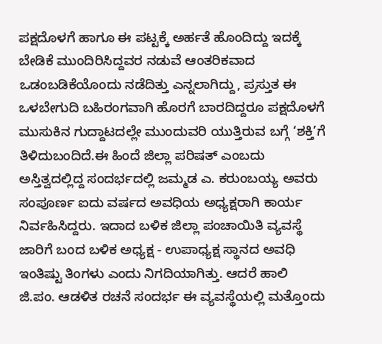ಪಕ್ಷದೊಳಗೆ ಹಾಗೂ ಈ ಪಟ್ಟಕ್ಕೆ ಅರ್ಹತೆ ಹೊಂದಿದ್ದು ಇದಕ್ಕೆ ಬೇಡಿಕೆ ಮುಂದಿರಿಸಿದ್ದವರ ನಡುವೆ ಆಂತರಿಕವಾದ ಒಡಂಬಡಿಕೆಯೊಂದು ನಡೆದಿತ್ತು ಎನ್ನಲಾಗಿದ್ದು, ಪ್ರಸ್ತುತ ಈ ಒಳಬೇಗುದಿ ಬಹಿರಂಗವಾಗಿ ಹೊರಗೆ ಬಾರದಿದ್ದರೂ ಪಕ್ಷದೊಳಗೆ ಮುಸುಕಿನ ಗುದ್ದಾಟದಲ್ಲೇ ಮುಂದುವರಿ ಯುತ್ತಿರುವ ಬಗ್ಗೆ ‘ಶಕ್ತಿ’ಗೆ ತಿಳಿದುಬಂದಿದೆ.ಈ ಹಿಂದೆ ಜಿಲ್ಲಾ ಪರಿಷತ್ ಎಂಬದು ಅಸ್ತಿತ್ವದಲ್ಲಿದ್ದ ಸಂದರ್ಭದಲ್ಲಿ ಜಮ್ಮಡ ಎ. ಕರುಂಬಯ್ಯ ಅವರು ಸಂಪೂರ್ಣ ಐದು ವರ್ಷದ ಅವಧಿಯ ಅಧ್ಯಕ್ಷರಾಗಿ ಕಾರ್ಯ ನಿರ್ವಹಿಸಿದ್ದರು. ಇದಾದ ಬಳಿಕ ಜಿಲ್ಲಾ ಪಂಚಾಯಿತಿ ವ್ಯವಸ್ಥೆ ಜಾರಿಗೆ ಬಂದ ಬಳಿಕ ಅಧ್ಯಕ್ಷ - ಉಪಾಧ್ಯಕ್ಷ ಸ್ಥಾನದ ಅವಧಿ ಇಂತಿಷ್ಟು ತಿಂಗಳು ಎಂದು ನಿಗದಿಯಾಗಿತ್ತು. ಆದರೆ ಹಾಲಿ ಜಿ.ಪಂ. ಆಡಳಿತ ರಚನೆ ಸಂದರ್ಭ ಈ ವ್ಯವಸ್ಥೆಯಲ್ಲಿ ಮತ್ತೊಂದು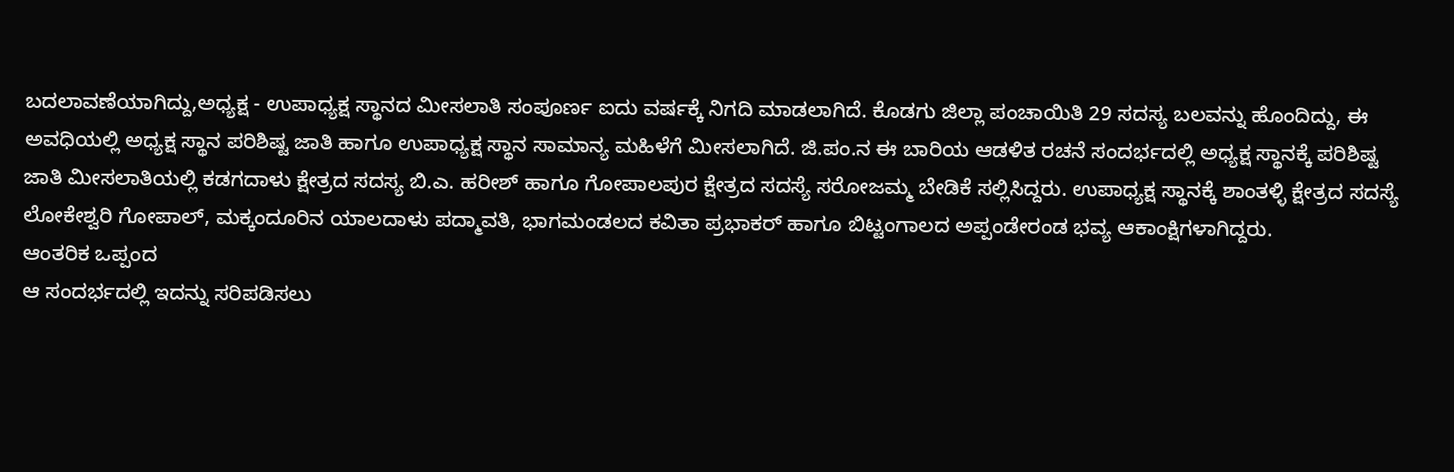ಬದಲಾವಣೆಯಾಗಿದ್ದು,ಅಧ್ಯಕ್ಷ - ಉಪಾಧ್ಯಕ್ಷ ಸ್ಥಾನದ ಮೀಸಲಾತಿ ಸಂಪೂರ್ಣ ಐದು ವರ್ಷಕ್ಕೆ ನಿಗದಿ ಮಾಡಲಾಗಿದೆ. ಕೊಡಗು ಜಿಲ್ಲಾ ಪಂಚಾಯಿತಿ 29 ಸದಸ್ಯ ಬಲವನ್ನು ಹೊಂದಿದ್ದು, ಈ ಅವಧಿಯಲ್ಲಿ ಅಧ್ಯಕ್ಷ ಸ್ಥಾನ ಪರಿಶಿಷ್ಟ ಜಾತಿ ಹಾಗೂ ಉಪಾಧ್ಯಕ್ಷ ಸ್ಥಾನ ಸಾಮಾನ್ಯ ಮಹಿಳೆಗೆ ಮೀಸಲಾಗಿದೆ. ಜಿ.ಪಂ.ನ ಈ ಬಾರಿಯ ಆಡಳಿತ ರಚನೆ ಸಂದರ್ಭದಲ್ಲಿ ಅಧ್ಯಕ್ಷ ಸ್ಥಾನಕ್ಕೆ ಪರಿಶಿಷ್ಟ ಜಾತಿ ಮೀಸಲಾತಿಯಲ್ಲಿ ಕಡಗದಾಳು ಕ್ಷೇತ್ರದ ಸದಸ್ಯ ಬಿ.ಎ. ಹರೀಶ್ ಹಾಗೂ ಗೋಪಾಲಪುರ ಕ್ಷೇತ್ರದ ಸದಸ್ಯೆ ಸರೋಜಮ್ಮ ಬೇಡಿಕೆ ಸಲ್ಲಿಸಿದ್ದರು. ಉಪಾಧ್ಯಕ್ಷ ಸ್ಥಾನಕ್ಕೆ ಶಾಂತಳ್ಳಿ ಕ್ಷೇತ್ರದ ಸದಸ್ಯೆ ಲೋಕೇಶ್ವರಿ ಗೋಪಾಲ್, ಮಕ್ಕಂದೂರಿನ ಯಾಲದಾಳು ಪದ್ಮಾವತಿ, ಭಾಗಮಂಡಲದ ಕವಿತಾ ಪ್ರಭಾಕರ್ ಹಾಗೂ ಬಿಟ್ಟಂಗಾಲದ ಅಪ್ಪಂಡೇರಂಡ ಭವ್ಯ ಆಕಾಂಕ್ಷಿಗಳಾಗಿದ್ದರು.
ಆಂತರಿಕ ಒಪ್ಪಂದ
ಆ ಸಂದರ್ಭದಲ್ಲಿ ಇದನ್ನು ಸರಿಪಡಿಸಲು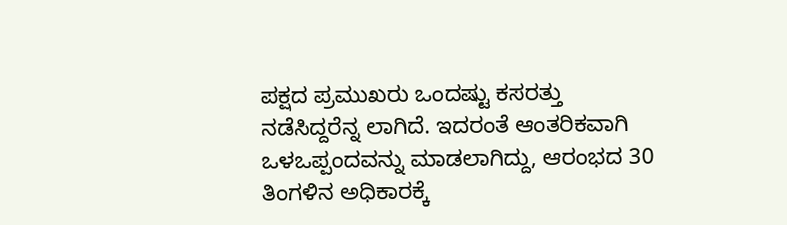ಪಕ್ಷದ ಪ್ರಮುಖರು ಒಂದಷ್ಟು ಕಸರತ್ತು ನಡೆಸಿದ್ದರೆನ್ನ ಲಾಗಿದೆ. ಇದರಂತೆ ಆಂತರಿಕವಾಗಿ ಒಳಒಪ್ಪಂದವನ್ನು ಮಾಡಲಾಗಿದ್ದು, ಆರಂಭದ 30 ತಿಂಗಳಿನ ಅಧಿಕಾರಕ್ಕೆ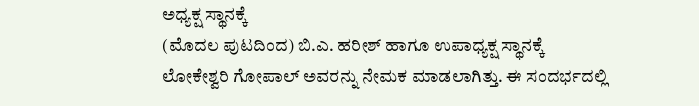ಅಧ್ಯಕ್ಷ ಸ್ಥಾನಕ್ಕೆ
(ಮೊದಲ ಪುಟದಿಂದ) ಬಿ.ಎ. ಹರೀಶ್ ಹಾಗೂ ಉಪಾಧ್ಯಕ್ಷ ಸ್ಥಾನಕ್ಕೆ ಲೋಕೇಶ್ವರಿ ಗೋಪಾಲ್ ಅವರನ್ನು ನೇಮಕ ಮಾಡಲಾಗಿತ್ತು. ಈ ಸಂದರ್ಭದಲ್ಲಿ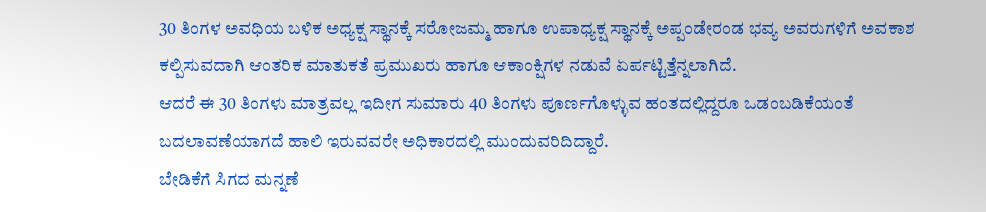30 ತಿಂಗಳ ಅವಧಿಯ ಬಳಿಕ ಅಧ್ಯಕ್ಷ ಸ್ಥಾನಕ್ಕೆ ಸರೋಜಮ್ಮ ಹಾಗೂ ಉಪಾಧ್ಯಕ್ಷ ಸ್ಥಾನಕ್ಕೆ ಅಪ್ಪಂಡೇರಂಡ ಭವ್ಯ ಅವರುಗಳಿಗೆ ಅವಕಾಶ ಕಲ್ಪಿಸುವದಾಗಿ ಆಂತರಿಕ ಮಾತುಕತೆ ಪ್ರಮುಖರು ಹಾಗೂ ಆಕಾಂಕ್ಷಿಗಳ ನಡುವೆ ಏರ್ಪಟ್ಟಿತ್ತೆನ್ನಲಾಗಿದೆ.
ಆದರೆ ಈ 30 ತಿಂಗಳು ಮಾತ್ರವಲ್ಲ ಇದೀಗ ಸುಮಾರು 40 ತಿಂಗಳು ಪೂರ್ಣಗೊಳ್ಳುವ ಹಂತದಲ್ಲಿದ್ದರೂ ಒಡಂಬಡಿಕೆಯಂತೆ ಬದಲಾವಣೆಯಾಗದೆ ಹಾಲಿ ಇರುವವರೇ ಅಧಿಕಾರದಲ್ಲಿ ಮುಂದುವರಿದಿದ್ದಾರೆ.
ಬೇಡಿಕೆಗೆ ಸಿಗದ ಮನ್ನಣೆ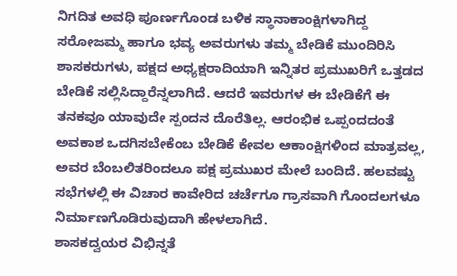ನಿಗದಿತ ಅವಧಿ ಪೂರ್ಣಗೊಂಡ ಬಳಿಕ ಸ್ಥಾನಾಕಾಂಕ್ಷಿಗಳಾಗಿದ್ದ ಸರೋಜಮ್ಮ ಹಾಗೂ ಭವ್ಯ ಅವರುಗಳು ತಮ್ಮ ಬೇಡಿಕೆ ಮುಂದಿರಿಸಿ ಶಾಸಕರುಗಳು, ಪಕ್ಷದ ಅಧ್ಯಕ್ಷರಾದಿಯಾಗಿ ಇನ್ನಿತರ ಪ್ರಮುಖರಿಗೆ ಒತ್ತಡದ ಬೇಡಿಕೆ ಸಲ್ಲಿಸಿದ್ದಾರೆನ್ನಲಾಗಿದೆ. ಆದರೆ ಇವರುಗಳ ಈ ಬೇಡಿಕೆಗೆ ಈ ತನಕವೂ ಯಾವುದೇ ಸ್ಪಂದನ ದೊರೆತಿಲ್ಲ. ಆರಂಭಿಕ ಒಪ್ಪಂದದಂತೆ ಅವಕಾಶ ಒದಗಿಸಬೇಕೆಂಬ ಬೇಡಿಕೆ ಕೇವಲ ಆಕಾಂಕ್ಷಿಗಳಿಂದ ಮಾತ್ರವಲ್ಲ, ಅವರ ಬೆಂಬಲಿತರಿಂದಲೂ ಪಕ್ಷ ಪ್ರಮುಖರ ಮೇಲೆ ಬಂದಿದೆ. ಹಲವಷ್ಟು ಸಭೆಗಳಲ್ಲಿ ಈ ವಿಚಾರ ಕಾವೇರಿದ ಚರ್ಚೆಗೂ ಗ್ರಾಸವಾಗಿ ಗೊಂದಲಗಳೂ ನಿರ್ಮಾಣಗೊಡಿರುವುದಾಗಿ ಹೇಳಲಾಗಿದೆ.
ಶಾಸಕದ್ವಯರ ವಿಭಿನ್ನತೆ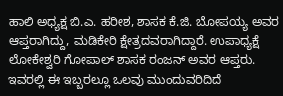ಹಾಲಿ ಅಧ್ಯಕ್ಷ ಬಿ.ಎ. ಹರೀಶ, ಶಾಸಕ ಕೆ.ಜಿ. ಬೋಪಯ್ಯ ಅವರ ಆಪ್ತರಾಗಿದ್ದು, ಮಡಿಕೇರಿ ಕ್ಷೇತ್ರದವರಾಗಿದ್ದಾರೆ. ಉಪಾಧ್ಯಕ್ಷೆ ಲೋಕೇಶ್ವರಿ ಗೋಪಾಲ್ ಶಾಸಕ ರಂಜನ್ ಅವರ ಆಪ್ತರು. ಇವರಲ್ಲಿ ಈ ಇಬ್ಬರಲ್ಲೂ ಒಲವು ಮುಂದುವರಿದಿದೆ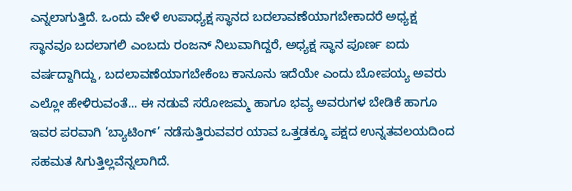ಎನ್ನಲಾಗುತ್ತಿದೆ. ಒಂದು ವೇಳೆ ಉಪಾಧ್ಯಕ್ಷ ಸ್ಥಾನದ ಬದಲಾವಣೆಯಾಗಬೇಕಾದರೆ ಅಧ್ಯಕ್ಷ ಸ್ಥಾನವೂ ಬದಲಾಗಲಿ ಎಂಬದು ರಂಜನ್ ನಿಲುವಾಗಿದ್ದರೆ, ಅಧ್ಯಕ್ಷ ಸ್ಥಾನ ಪೂರ್ಣ ಐದು ವರ್ಷದ್ದಾಗಿದ್ದು, ಬದಲಾವಣೆಯಾಗಬೇಕೆಂಬ ಕಾನೂನು ಇದೆಯೇ ಎಂದು ಬೋಪಯ್ಯ ಅವರು ಎಲ್ಲೋ ಹೇಳಿರುವಂತೆ... ಈ ನಡುವೆ ಸರೋಜಮ್ಮ ಹಾಗೂ ಭವ್ಯ ಅವರುಗಳ ಬೇಡಿಕೆ ಹಾಗೂ ಇವರ ಪರವಾಗಿ ‘ಬ್ಯಾಟಿಂಗ್’ ನಡೆಸುತ್ತಿರುವವರ ಯಾವ ಒತ್ತಡಕ್ಕೂ ಪಕ್ಷದ ಉನ್ನತವಲಯದಿಂದ ಸಹಮತ ಸಿಗುತ್ತಿಲ್ಲವೆನ್ನಲಾಗಿದೆ.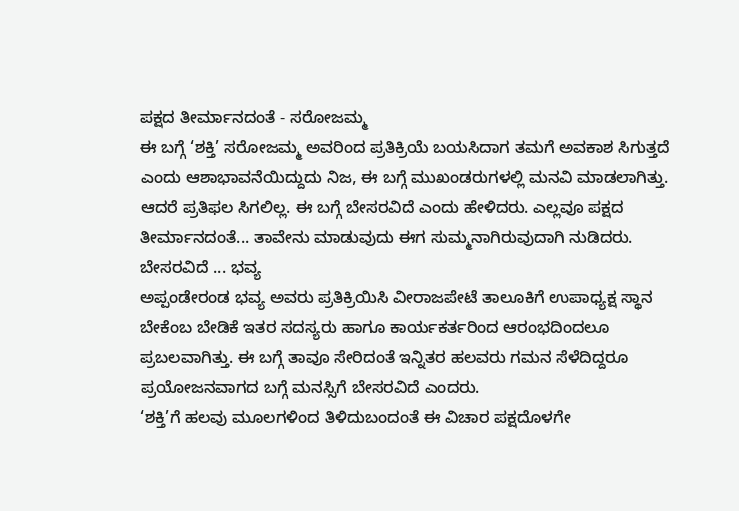ಪಕ್ಷದ ತೀರ್ಮಾನದಂತೆ - ಸರೋಜಮ್ಮ
ಈ ಬಗ್ಗೆ ‘ಶಕ್ತಿ’ ಸರೋಜಮ್ಮ ಅವರಿಂದ ಪ್ರತಿಕ್ರಿಯೆ ಬಯಸಿದಾಗ ತಮಗೆ ಅವಕಾಶ ಸಿಗುತ್ತದೆ ಎಂದು ಆಶಾಭಾವನೆಯಿದ್ದುದು ನಿಜ, ಈ ಬಗ್ಗೆ ಮುಖಂಡರುಗಳಲ್ಲಿ ಮನವಿ ಮಾಡಲಾಗಿತ್ತು. ಆದರೆ ಪ್ರತಿಫಲ ಸಿಗಲಿಲ್ಲ. ಈ ಬಗ್ಗೆ ಬೇಸರವಿದೆ ಎಂದು ಹೇಳಿದರು. ಎಲ್ಲವೂ ಪಕ್ಷದ ತೀರ್ಮಾನದಂತೆ... ತಾವೇನು ಮಾಡುವುದು ಈಗ ಸುಮ್ಮನಾಗಿರುವುದಾಗಿ ನುಡಿದರು.
ಬೇಸರವಿದೆ ... ಭವ್ಯ
ಅಪ್ಪಂಡೇರಂಡ ಭವ್ಯ ಅವರು ಪ್ರತಿಕ್ರಿಯಿಸಿ ವೀರಾಜಪೇಟೆ ತಾಲೂಕಿಗೆ ಉಪಾಧ್ಯಕ್ಷ ಸ್ಥಾನ ಬೇಕೆಂಬ ಬೇಡಿಕೆ ಇತರ ಸದಸ್ಯರು ಹಾಗೂ ಕಾರ್ಯಕರ್ತರಿಂದ ಆರಂಭದಿಂದಲೂ ಪ್ರಬಲವಾಗಿತ್ತು. ಈ ಬಗ್ಗೆ ತಾವೂ ಸೇರಿದಂತೆ ಇನ್ನಿತರ ಹಲವರು ಗಮನ ಸೆಳೆದಿದ್ದರೂ ಪ್ರಯೋಜನವಾಗದ ಬಗ್ಗೆ ಮನಸ್ಸಿಗೆ ಬೇಸರವಿದೆ ಎಂದರು.
‘ಶಕ್ತಿ’ಗೆ ಹಲವು ಮೂಲಗಳಿಂದ ತಿಳಿದುಬಂದಂತೆ ಈ ವಿಚಾರ ಪಕ್ಷದೊಳಗೇ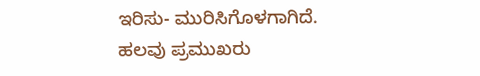ಇರಿಸು- ಮುರಿಸಿಗೊಳಗಾಗಿದೆ. ಹಲವು ಪ್ರಮುಖರು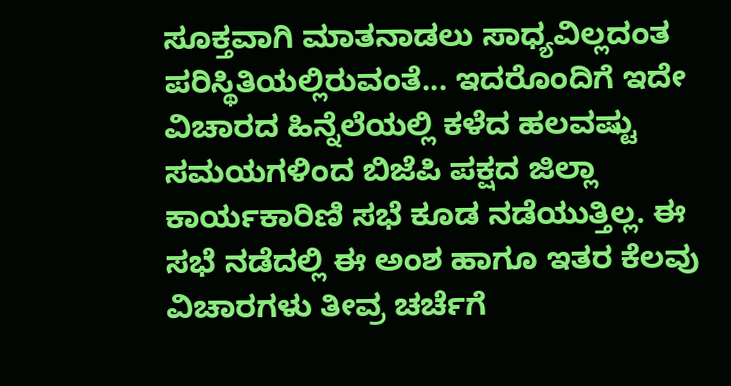ಸೂಕ್ತವಾಗಿ ಮಾತನಾಡಲು ಸಾಧ್ಯವಿಲ್ಲದಂತ ಪರಿಸ್ಥಿತಿಯಲ್ಲಿರುವಂತೆ... ಇದರೊಂದಿಗೆ ಇದೇ ವಿಚಾರದ ಹಿನ್ನೆಲೆಯಲ್ಲಿ ಕಳೆದ ಹಲವಷ್ಟು ಸಮಯಗಳಿಂದ ಬಿಜೆಪಿ ಪಕ್ಷದ ಜಿಲ್ಲಾ ಕಾರ್ಯಕಾರಿಣಿ ಸಭೆ ಕೂಡ ನಡೆಯುತ್ತಿಲ್ಲ. ಈ ಸಭೆ ನಡೆದಲ್ಲಿ ಈ ಅಂಶ ಹಾಗೂ ಇತರ ಕೆಲವು ವಿಚಾರಗಳು ತೀವ್ರ ಚರ್ಚೆಗೆ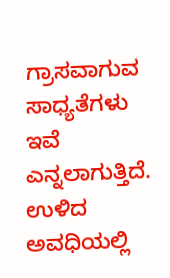ಗ್ರಾಸವಾಗುವ ಸಾಧ್ಯತೆಗಳು ಇವೆ ಎನ್ನಲಾಗುತ್ತಿದೆ. ಉಳಿದ ಅವಧಿಯಲ್ಲಿ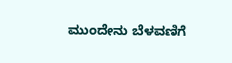ಮುಂದೇನು ಬೆಳವಣಿಗೆ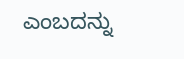ಎಂಬದನ್ನು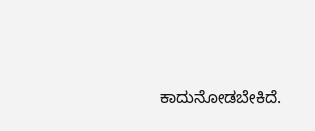ಕಾದುನೋಡಬೇಕಿದೆ.